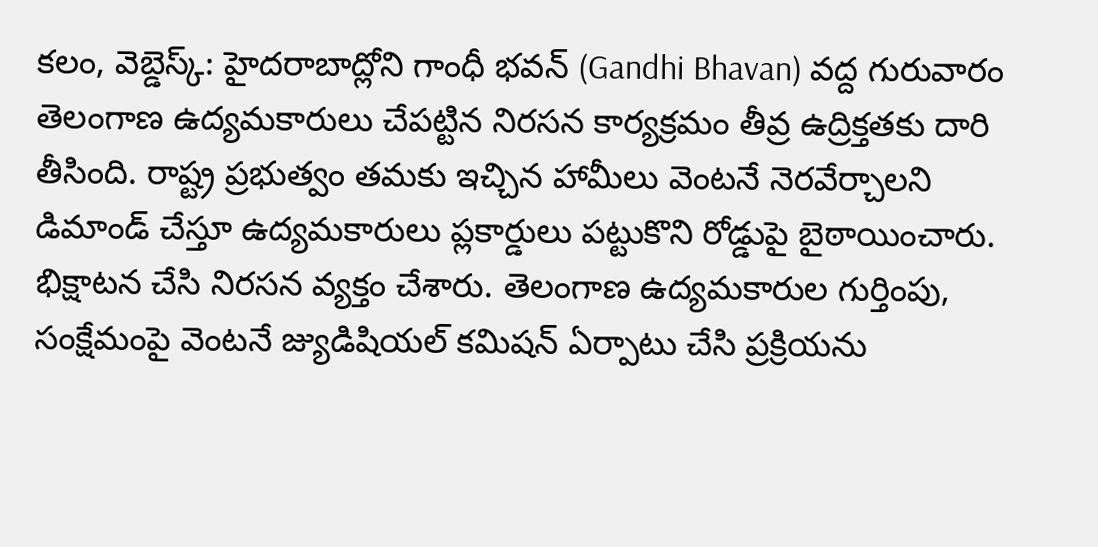కలం, వెబ్డెస్క్: హైదరాబాద్లోని గాంధీ భవన్ (Gandhi Bhavan) వద్ద గురువారం తెలంగాణ ఉద్యమకారులు చేపట్టిన నిరసన కార్యక్రమం తీవ్ర ఉద్రిక్తతకు దారి తీసింది. రాష్ట్ర ప్రభుత్వం తమకు ఇచ్చిన హామీలు వెంటనే నెరవేర్చాలని డిమాండ్ చేస్తూ ఉద్యమకారులు ప్లకార్డులు పట్టుకొని రోడ్డుపై బైఠాయించారు. భిక్షాటన చేసి నిరసన వ్యక్తం చేశారు. తెలంగాణ ఉద్యమకారుల గుర్తింపు, సంక్షేమంపై వెంటనే జ్యుడిషియల్ కమిషన్ ఏర్పాటు చేసి ప్రక్రియను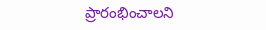ప్రారంభించాలని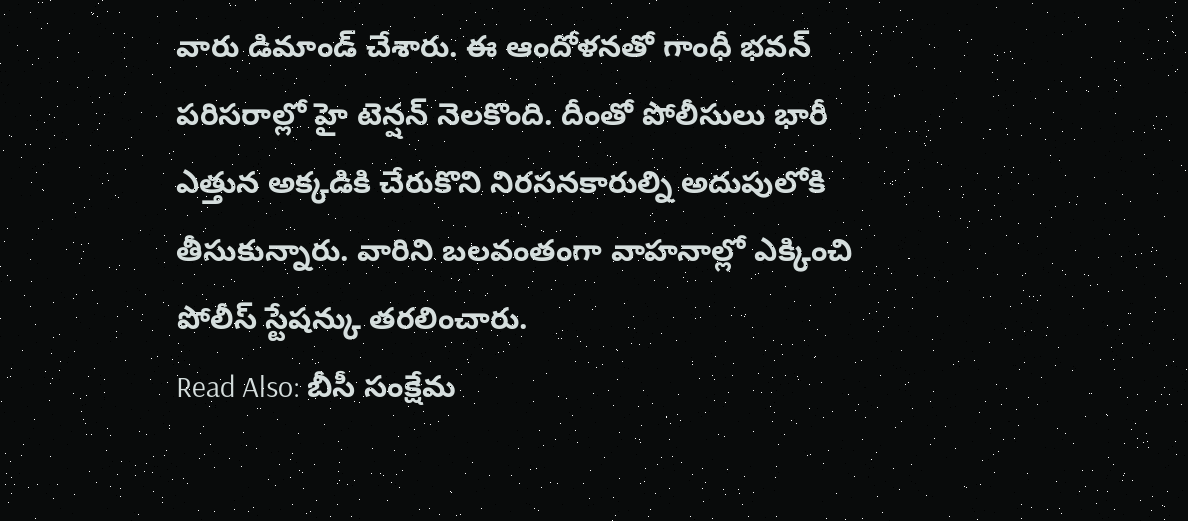వారు డిమాండ్ చేశారు. ఈ ఆందోళనతో గాంధీ భవన్ పరిసరాల్లో హై టెన్షన్ నెలకొంది. దీంతో పోలీసులు భారీ ఎత్తున అక్కడికి చేరుకొని నిరసనకారుల్ని అదుపులోకి తీసుకున్నారు. వారిని బలవంతంగా వాహనాల్లో ఎక్కించి పోలీస్ స్టేషన్కు తరలించారు.
Read Also: బీసీ సంక్షేమ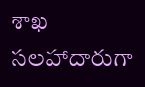శాఖ సలహాదారుగా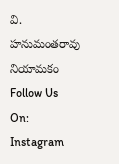వి. హనుమంతరావు నియామకం
Follow Us On: Instagram